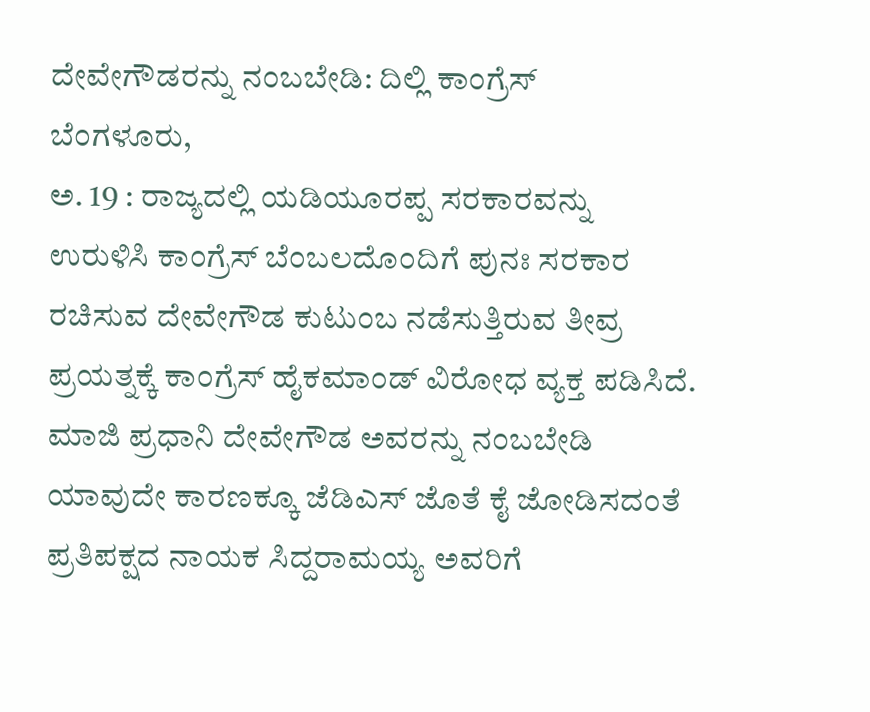ದೇವೇಗೌಡರನ್ನು ನಂಬಬೇಡಿ: ದಿಲ್ಲಿ ಕಾಂಗ್ರೆಸ್
ಬೆಂಗಳೂರು,
ಅ. 19 : ರಾಜ್ಯದಲ್ಲಿ ಯಡಿಯೂರಪ್ಪ ಸರಕಾರವನ್ನು ಉರುಳಿಸಿ ಕಾಂಗ್ರೆಸ್ ಬೆಂಬಲದೊಂದಿಗೆ ಪುನಃ ಸರಕಾರ ರಚಿಸುವ ದೇವೇಗೌಡ ಕುಟುಂಬ ನಡೆಸುತ್ತಿರುವ ತೀವ್ರ ಪ್ರಯತ್ನಕ್ಕೆ ಕಾಂಗ್ರೆಸ್ ಹೈಕಮಾಂಡ್ ವಿರೋಧ ವ್ಯಕ್ತ ಪಡಿಸಿದೆ. ಮಾಜಿ ಪ್ರಧಾನಿ ದೇವೇಗೌಡ ಅವರನ್ನು ನಂಬಬೇಡಿ ಯಾವುದೇ ಕಾರಣಕ್ಕೂ ಜೆಡಿಎಸ್ ಜೊತೆ ಕೈ ಜೋಡಿಸದಂತೆ ಪ್ರತಿಪಕ್ಷದ ನಾಯಕ ಸಿದ್ದರಾಮಯ್ಯ ಅವರಿಗೆ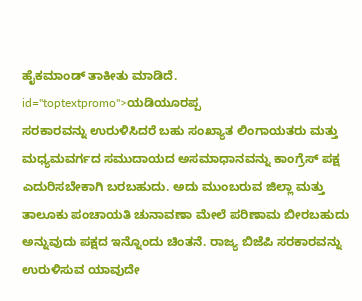ಹೈಕಮಾಂಡ್ ತಾಕೀತು ಮಾಡಿದೆ. id="toptextpromo">ಯಡಿಯೂರಪ್ಪ
ಸರಕಾರವನ್ನು ಉರುಳಿಸಿದರೆ ಬಹು ಸಂಖ್ಯಾತ ಲಿಂಗಾಯತರು ಮತ್ತು ಮಧ್ಯಮವರ್ಗದ ಸಮುದಾಯದ ಅಸಮಾಧಾನವನ್ನು ಕಾಂಗ್ರೆಸ್ ಪಕ್ಷ ಎದುರಿಸಬೇಕಾಗಿ ಬರಬಹುದು. ಅದು ಮುಂಬರುವ ಜಿಲ್ಲಾ ಮತ್ತು ತಾಲೂಕು ಪಂಚಾಯತಿ ಚುನಾವಣಾ ಮೇಲೆ ಪರಿಣಾಮ ಬೀರಬಹುದು ಅನ್ನುವುದು ಪಕ್ಷದ ಇನ್ನೊಂದು ಚಿಂತನೆ. ರಾಜ್ಯ ಬಿಜೆಪಿ ಸರಕಾರವನ್ನು ಉರುಳಿಸುವ ಯಾವುದೇ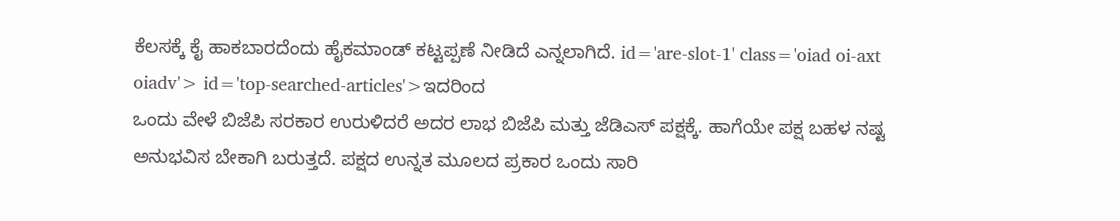ಕೆಲಸಕ್ಕೆ ಕೈ ಹಾಕಬಾರದೆಂದು ಹೈಕಮಾಂಡ್ ಕಟ್ಟಪ್ಪಣೆ ನೀಡಿದೆ ಎನ್ನಲಾಗಿದೆ. id='are-slot-1' class='oiad oi-axt oiadv'> id='top-searched-articles'>ಇದರಿಂದ
ಒಂದು ವೇಳೆ ಬಿಜೆಪಿ ಸರಕಾರ ಉರುಳಿದರೆ ಅದರ ಲಾಭ ಬಿಜೆಪಿ ಮತ್ತು ಜೆಡಿಎಸ್ ಪಕ್ಷಕ್ಕೆ. ಹಾಗೆಯೇ ಪಕ್ಷ ಬಹಳ ನಷ್ಟ ಅನುಭವಿಸ ಬೇಕಾಗಿ ಬರುತ್ತದೆ. ಪಕ್ಷದ ಉನ್ನತ ಮೂಲದ ಪ್ರಕಾರ ಒಂದು ಸಾರಿ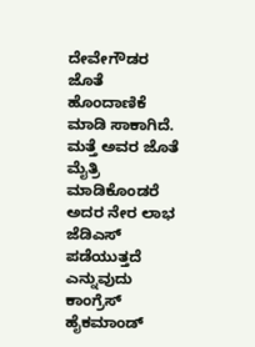ದೇವೇಗೌಡರ ಜೊತೆ ಹೊಂದಾಣಿಕೆ ಮಾಡಿ ಸಾಕಾಗಿದೆ. ಮತ್ತೆ ಅವರ ಜೊತೆ ಮೈತ್ರಿ ಮಾಡಿಕೊಂಡರೆ ಅದರ ನೇರ ಲಾಭ ಜೆಡಿಎಸ್ ಪಡೆಯುತ್ತದೆ ಎನ್ನುವುದು ಕಾಂಗ್ರೆಸ್ ಹೈಕಮಾಂಡ್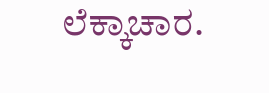ಲೆಕ್ಕಾಚಾರ.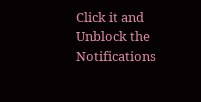Click it and Unblock the Notifications